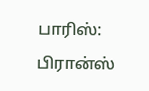பாரிஸ்: பிரான்ஸ்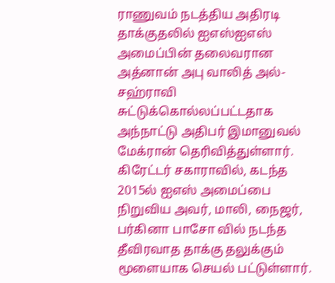ராணுவம் நடத்திய அதிரடி தாக்குதலில் ஐஎஸ்ஐஎஸ் அமைப்பின் தலைவரான அத்னான் அபு வாலித் அல்-சஹ்ராவி சுட்டுக்கொல்லப்பட்டதாக அந்நாட்டு அதிபர் இமானுவல் மேக்ரான் தெரிவித்துள்ளார்.
கிரேட்டர் சகாராவில், கடந்த 2015ல் ஐஎஸ் அமைப்பை நிறுவிய அவர், மாலி, நைஜர், பர்கினா பாசோ வில் நடந்த தீவிரவாத தாக்கு தலுக்கும் மூளையாக செயல் பட்டுள்ளார்.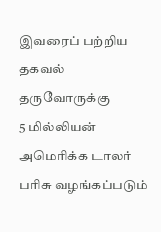இவரைப் பற்றிய தகவல் தருவோருக்கு
5 மில்லியன் அமெரிக்க டாலர் பரிசு வழங்கப்படும்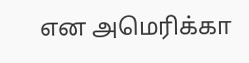என அமெரிக்கா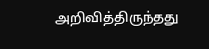அறிவித்திருந்தது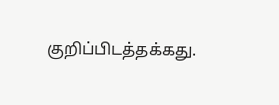குறிப்பிடத்தக்கது.